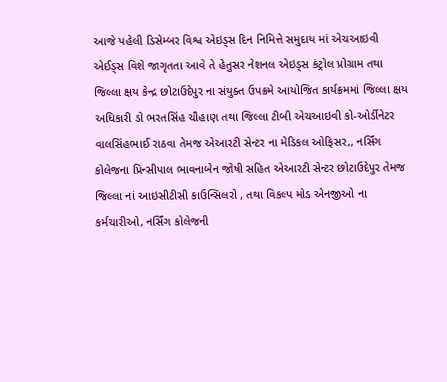આજે પહેલી ડિસેમ્બર વિશ્વ એઇડ્સ દિન નિમિત્તે સમુદાય માં એચઆઇવી એઈડ્સ વિશે જાગૃતતા આવે તે હેતુસર નેશનલ એઇડ્સ કંટ્રોલ પ્રોગ્રામ તથા જિલ્લા ક્ષય કેન્દ્ર છોટાઉદેપુર ના સંયુક્ત ઉપક્રમે આયોજિત કાર્યક્રમમાં જિલ્લા ક્ષય અધિકારી ડો ભરતસિંહ ચૌહાણ તથા જિલ્લા ટીબી એચઆઇવી કો-ઓર્ડીનેટર વાલસિંહભાઈ રાઠવા તેમજ એઆરટી સેન્ટર ના મેડિકલ ઓફિસર,, નર્સિંગ કોલેજના પ્રિન્સીપાલ ભાવનાબેન જોષી સહિત એઆરટી સેન્ટર છોટાઉદેપુર તેમજ જિલ્લા નાં આઇસીટીસી કાઉન્સિલરો , તથા વિકલ્પ મોડ એનજીઓ ના કર્મચારીઓ, નર્સિંગ કોલેજની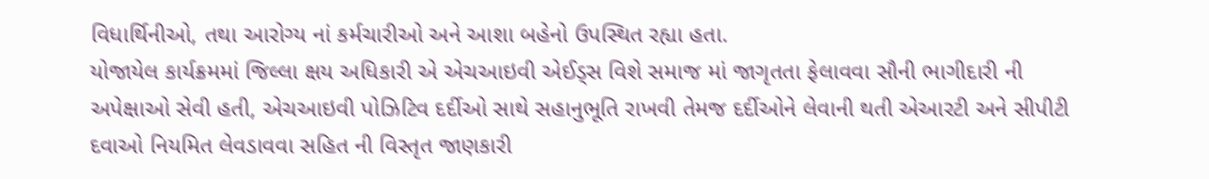વિધાર્થિનીઓ, તથા આરોગ્ય નાં કર્મચારીઓ અને આશા બહેનો ઉપસ્થિત રહ્યા હતા.
યોજાયેલ કાર્યક્રમમાં જિલ્લા ક્ષય અધિકારી એ એચઆઇવી એઈડ્સ વિશે સમાજ માં જાગૃતતા ફેલાવવા સૌની ભાગીદારી ની અપેક્ષાઓ સેવી હતી, એચઆઇવી પોઝિટિવ દર્દીઓ સાથે સહાનુભૂતિ રાખવી તેમજ દર્દીઓને લેવાની થતી એઆરટી અને સીપીટી દવાઓ નિયમિત લેવડાવવા સહિત ની વિસ્તૃત જાણકારી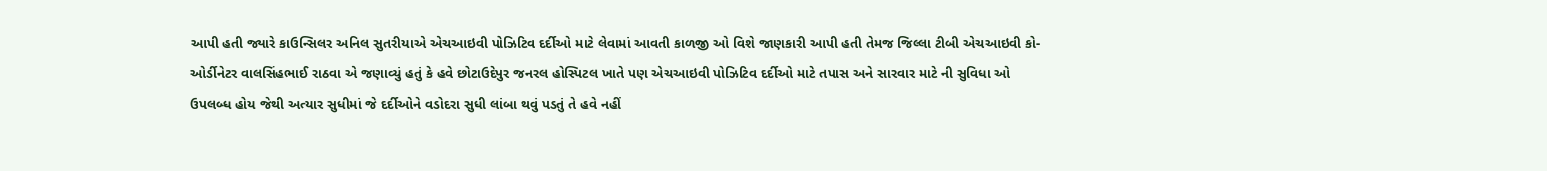આપી હતી જ્યારે કાઉન્સિલર અનિલ સુતરીયાએ એચઆઇવી પોઝિટિવ દર્દીઓ માટે લેવામાં આવતી કાળજી ઓ વિશે જાણકારી આપી હતી તેમજ જિલ્લા ટીબી એચઆઇવી કો-ઓર્ડીનેટર વાલસિંહભાઈ રાઠવા એ જણાવ્યું હતું કે હવે છોટાઉદેપુર જનરલ હોસ્પિટલ ખાતે પણ એચઆઇવી પોઝિટિવ દર્દીઓ માટે તપાસ અને સારવાર માટે ની સુવિધા ઓ ઉપલબ્ધ હોય જેથી અત્યાર સુધીમાં જે દર્દીઓને વડોદરા સુધી લાંબા થવું પડતું તે હવે નહીં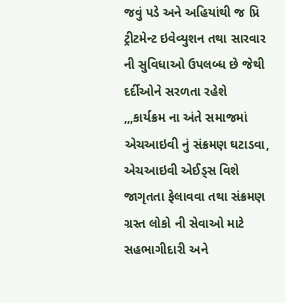જવું પડે અને અહિયાંથી જ પ્રિ ટ્રીટમેન્ટ ઇવેવ્યુશન તથા સારવાર ની સુવિધાઓ ઉપલબ્ધ છે જેથી દર્દીઓને સરળતા રહેશે
,,,કાર્યક્રમ ના અંતે સમાજમાં એચઆઇવી નું સંક્રમણ ઘટાડવા, એચઆઇવી એઈડ્સ વિશે જાગૃતતા ફેલાવવા તથા સંક્રમણ ગ્રસ્ત લોકો ની સેવાઓ માટે સહભાગીદારી અને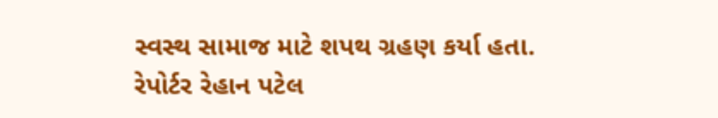સ્વસ્થ સામાજ માટે શપથ ગ્રહણ કર્યા હતા.
રેપોર્ટર રેહાન પટેલ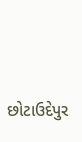છોટાઉદેપુર